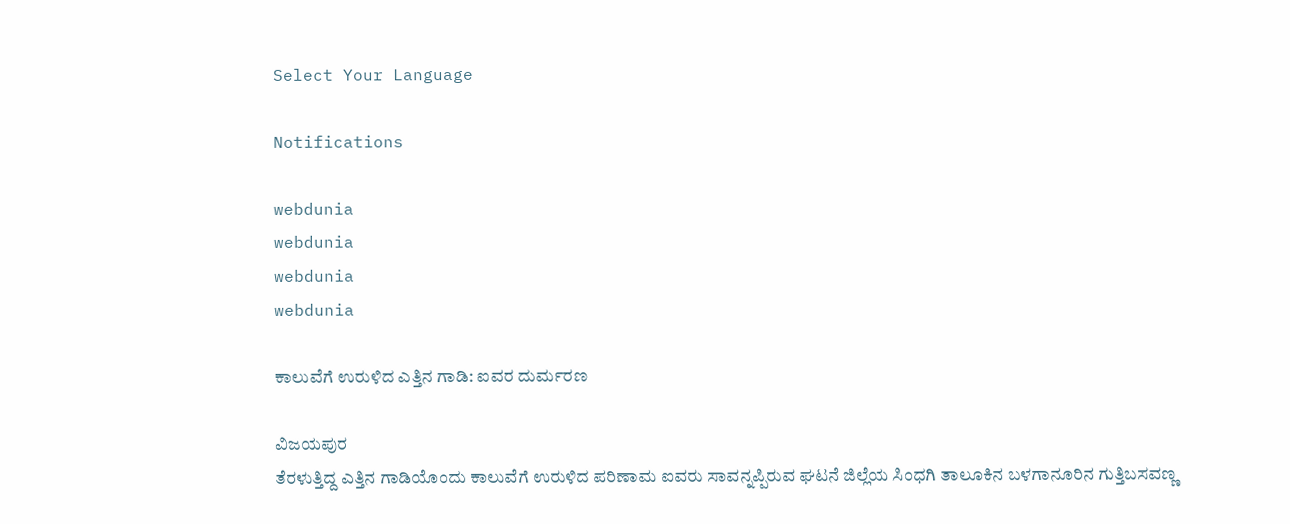Select Your Language

Notifications

webdunia
webdunia
webdunia
webdunia

ಕಾಲುವೆಗೆ ಉರುಳಿದ ಎತ್ತಿನ ಗಾಡಿ: ಐವರ ದುರ್ಮರಣ

ವಿಜಯಪುರ
ತೆರಳುತ್ತಿದ್ದ ಎತ್ತಿನ ಗಾಡಿಯೊಂದು ಕಾಲುವೆಗೆ ಉರುಳಿದ ಪರಿಣಾಮ ಐವರು ಸಾವನ್ನಪ್ಪಿರುವ ಘಟನೆ ಜಿಲ್ಲೆಯ ಸಿಂಧಗಿ ತಾಲೂಕಿನ ಬಳಗಾನೂರಿನ ಗುತ್ತಿಬಸವಣ್ಣ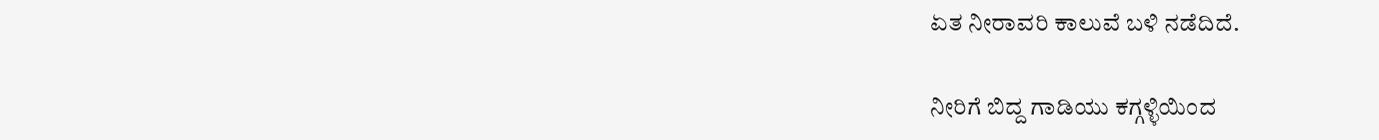ಏತ ನೀರಾವರಿ ಕಾಲುವೆ ಬಳಿ ನಡೆದಿದೆ.

ನೀರಿಗೆ ಬಿದ್ದ ಗಾಡಿಯು ಕಗ್ಗಳ್ಳಿಯಿಂದ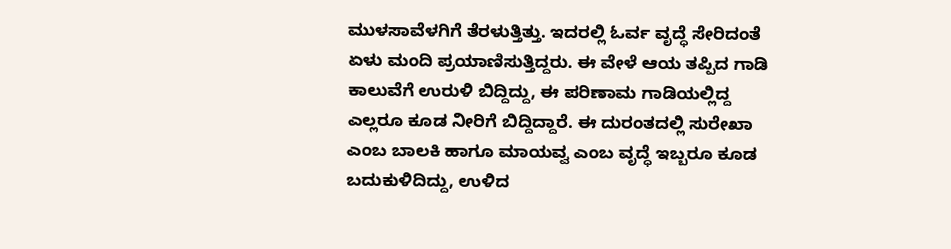ಮುಳಸಾವೆಳಗಿಗೆ ತೆರಳುತ್ತಿತ್ತು. ಇದರಲ್ಲಿ ಓರ್ವ ವೃದ್ಧೆ ಸೇರಿದಂತೆ ಏಳು ಮಂದಿ ಪ್ರಯಾಣಿಸುತ್ತಿದ್ದರು. ಈ ವೇಳೆ ಆಯ ತಪ್ಪಿದ ಗಾಡಿ ಕಾಲುವೆಗೆ ಉರುಳಿ ಬಿದ್ದಿದ್ದು, ಈ ಪರಿಣಾಮ ಗಾಡಿಯಲ್ಲಿದ್ದ ಎಲ್ಲರೂ ಕೂಡ ನೀರಿಗೆ ಬಿದ್ದಿದ್ದಾರೆ. ಈ ದುರಂತದಲ್ಲಿ ಸುರೇಖಾ ಎಂಬ ಬಾಲಕಿ ಹಾಗೂ ಮಾಯವ್ವ ಎಂಬ ವೃದ್ಧೆ ಇಬ್ಬರೂ ಕೂಡ ಬದುಕುಳಿದಿದ್ದು, ಉಳಿದ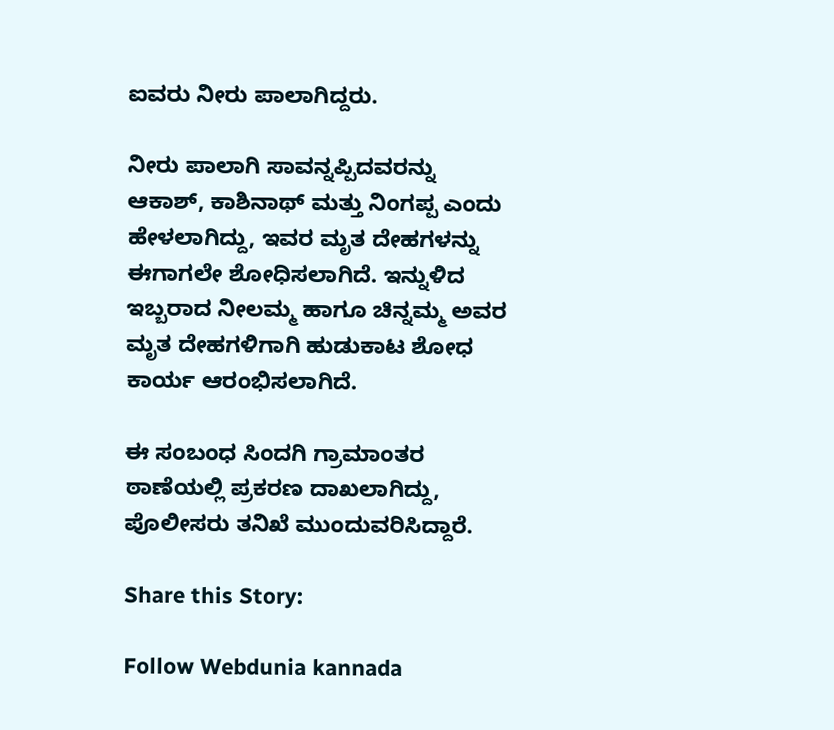ಐವರು ನೀರು ಪಾಲಾಗಿದ್ದರು.

ನೀರು ಪಾಲಾಗಿ ಸಾವನ್ನಪ್ಪಿದವರನ್ನು ಆಕಾಶ್, ಕಾಶಿನಾಥ್ ಮತ್ತು ನಿಂಗಪ್ಪ ಎಂದು ಹೇಳಲಾಗಿದ್ದು, ಇವರ ಮೃತ ದೇಹಗಳನ್ನು ಈಗಾಗಲೇ ಶೋಧಿಸಲಾಗಿದೆ. ಇನ್ನುಳಿದ ಇಬ್ಬರಾದ ನೀಲಮ್ಮ ಹಾಗೂ ಚಿನ್ನಮ್ಮ ಅವರ ಮೃತ ದೇಹಗಳಿಗಾಗಿ ಹುಡುಕಾಟ ಶೋಧ ಕಾರ್ಯ ಆರಂಭಿಸಲಾಗಿದೆ.

ಈ ಸಂಬಂಧ ಸಿಂದಗಿ ಗ್ರಾಮಾಂತರ ಠಾಣೆಯಲ್ಲಿ ಪ್ರಕರಣ ದಾಖಲಾಗಿದ್ದು, ಪೊಲೀಸರು ತನಿಖೆ ಮುಂದುವರಿಸಿದ್ದಾರೆ.

Share this Story:

Follow Webdunia kannada